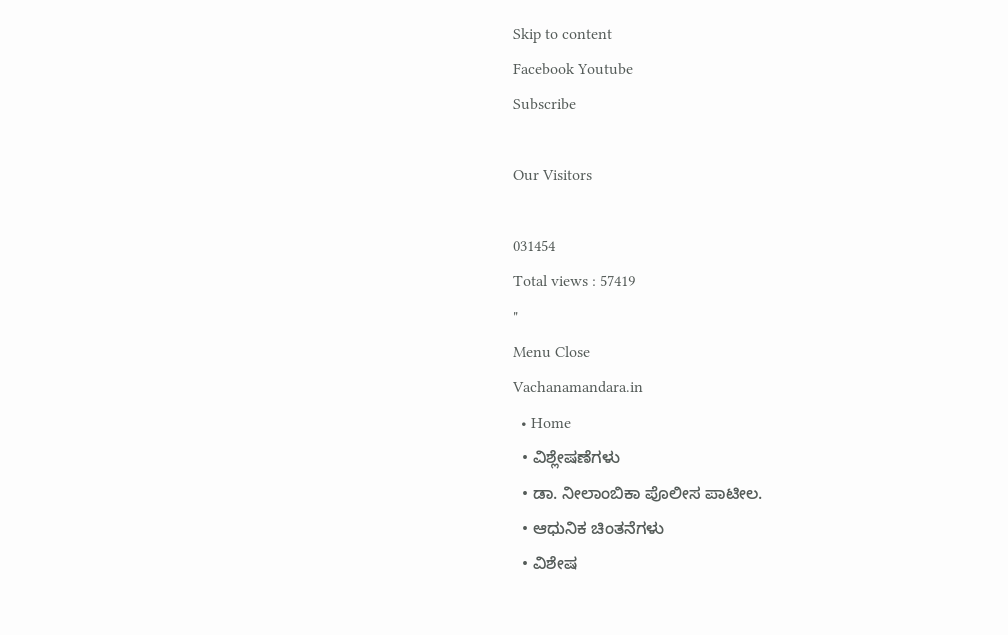Skip to content
Facebook Youtube
Subscribe

Our Visitors

031454
Total views : 57419
"
Menu Close
Vachanamandara.in
  • Home
  • ವಿಶ್ಲೇಷಣೆಗಳು
  • ಡಾ. ನೀಲಾಂಬಿಕಾ ಪೊಲೀಸ ಪಾಟೀಲ.
  • ಆಧುನಿಕ ಚಿಂತನೆಗಳು
  • ವಿಶೇಷ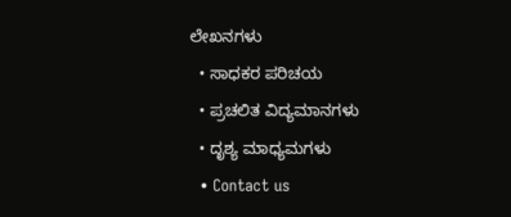ಲೇಖನಗಳು
  • ಸಾಧಕರ ಪರಿಚಯ
  • ಪ್ರಚಲಿತ ವಿದ್ಯಮಾನಗಳು
  • ದೃಶ್ಯ ಮಾಧ್ಯಮಗಳು
  • Contact us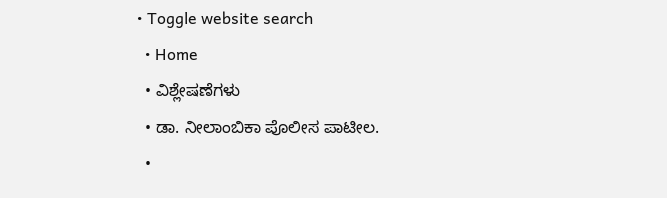• Toggle website search
  • Home
  • ವಿಶ್ಲೇಷಣೆಗಳು
  • ಡಾ. ನೀಲಾಂಬಿಕಾ ಪೊಲೀಸ ಪಾಟೀಲ.
  •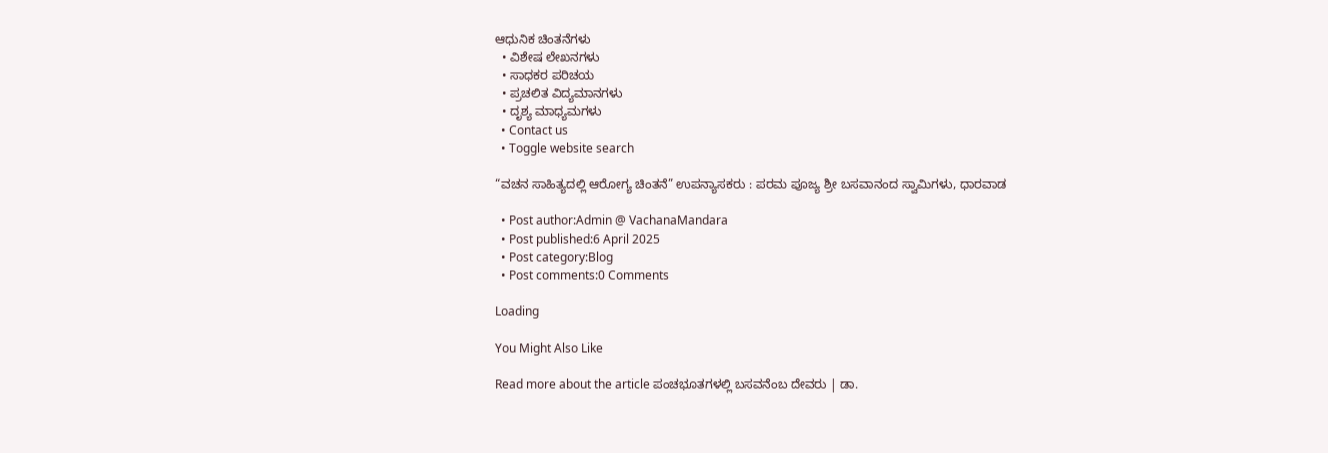ಆಧುನಿಕ ಚಿಂತನೆಗಳು
  • ವಿಶೇಷ ಲೇಖನಗಳು
  • ಸಾಧಕರ ಪರಿಚಯ
  • ಪ್ರಚಲಿತ ವಿದ್ಯಮಾನಗಳು
  • ದೃಶ್ಯ ಮಾಧ್ಯಮಗಳು
  • Contact us
  • Toggle website search

“ವಚನ ಸಾಹಿತ್ಯದಲ್ಲಿ ಆರೋಗ್ಯ ಚಿಂತನೆ” ಉಪನ್ಯಾಸಕರು : ಪರಮ ಪೂಜ್ಯ ಶ್ರೀ ಬಸವಾನಂದ ಸ್ವಾಮಿಗಳು, ಧಾರವಾಡ

  • Post author:Admin @ VachanaMandara
  • Post published:6 April 2025
  • Post category:Blog
  • Post comments:0 Comments

Loading

You Might Also Like

Read more about the article ಪಂಚಭೂತಗಳಲ್ಲಿ ಬಸವನೆಂಬ ದೇವರು | ಡಾ.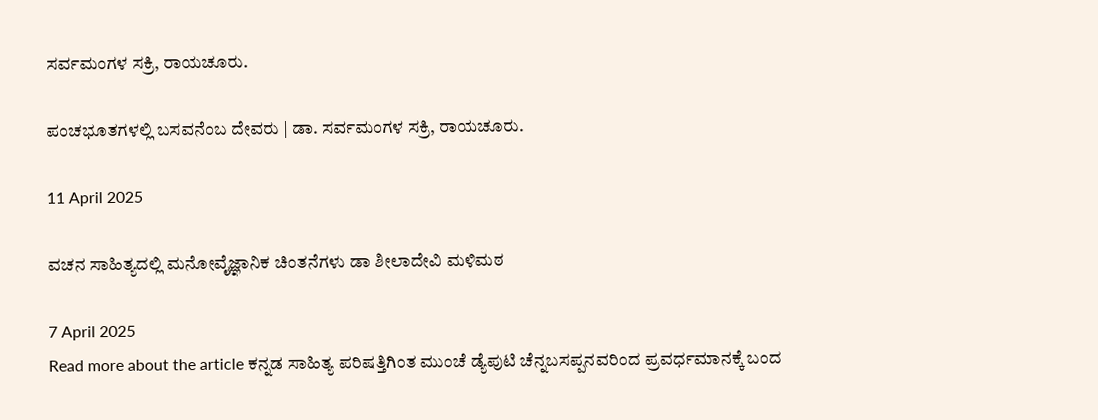ಸರ್ವಮಂಗಳ ಸಕ್ರಿ, ರಾಯಚೂರು.

ಪಂಚಭೂತಗಳಲ್ಲಿ ಬಸವನೆಂಬ ದೇವರು | ಡಾ. ಸರ್ವಮಂಗಳ ಸಕ್ರಿ, ರಾಯಚೂರು.

11 April 2025

ವಚನ ಸಾಹಿತ್ಯದಲ್ಲಿ ಮನೋವೈಜ್ಞಾನಿಕ ಚಿಂತನೆಗಳು ಡಾ ಶೀಲಾದೇವಿ ಮಳಿಮಠ

7 April 2025
Read more about the article ಕನ್ನಡ ಸಾಹಿತ್ಯ ಪರಿಷತ್ತಿಗಿಂತ ಮುಂಚೆ ಡ್ಯೆಪುಟಿ ಚೆನ್ನಬಸಪ್ಪನವರಿಂದ ಪ್ರವರ್ಧಮಾನಕ್ಕೆ ಬಂದ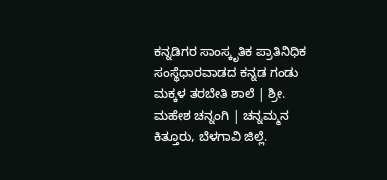ಕನ್ನಡಿಗರ ಸಾಂಸ್ಕೃತಿಕ ಪ್ರಾತಿನಿಧಿಕ ಸಂಸ್ಥೆಧಾರವಾಡದ ಕನ್ನಡ ಗಂಡು ಮಕ್ಕಳ ತರಬೇತಿ ಶಾಲೆ | ಶ್ರೀ. ಮಹೇಶ ಚನ್ನಂಗಿ | ಚನ್ನಮ್ಮನ ಕಿತ್ತೂರು, ಬೆಳಗಾವಿ ಜಿಲ್ಲೆ.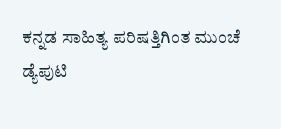ಕನ್ನಡ ಸಾಹಿತ್ಯ ಪರಿಷತ್ತಿಗಿಂತ ಮುಂಚೆ ಡ್ಯೆಪುಟಿ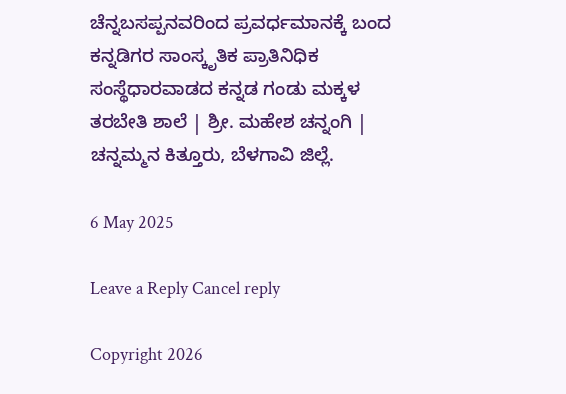ಚೆನ್ನಬಸಪ್ಪನವರಿಂದ ಪ್ರವರ್ಧಮಾನಕ್ಕೆ ಬಂದ ಕನ್ನಡಿಗರ ಸಾಂಸ್ಕೃತಿಕ ಪ್ರಾತಿನಿಧಿಕ ಸಂಸ್ಥೆಧಾರವಾಡದ ಕನ್ನಡ ಗಂಡು ಮಕ್ಕಳ ತರಬೇತಿ ಶಾಲೆ | ಶ್ರೀ. ಮಹೇಶ ಚನ್ನಂಗಿ | ಚನ್ನಮ್ಮನ ಕಿತ್ತೂರು, ಬೆಳಗಾವಿ ಜಿಲ್ಲೆ.

6 May 2025

Leave a Reply Cancel reply

Copyright 2026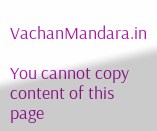VachanMandara.in

You cannot copy content of this page